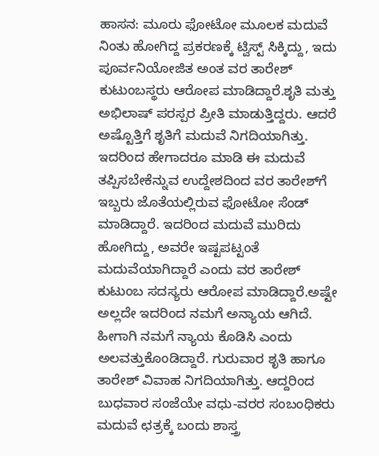ಹಾಸನ: ಮೂರು ಫೋಟೋ ಮೂಲಕ ಮದುವೆ ನಿಂತು ಹೋಗಿದ್ದ ಪ್ರಕರಣಕ್ಕೆ ಟ್ವಿಸ್ಟ್ ಸಿಕ್ಕಿದ್ದು, ಇದು ಪೂರ್ವನಿಯೋಜಿತ ಅಂತ ವರ ತಾರೇಶ್ ಕುಟುಂಬಸ್ಥರು ಆರೋಪ ಮಾಡಿದ್ದಾರೆ.ಶೃತಿ ಮತ್ತು ಅಭಿಲಾಷ್ ಪರಸ್ಪರ ಪ್ರೀತಿ ಮಾಡುತ್ತಿದ್ದರು. ಆದರೆ ಅಷ್ಟೊತ್ತಿಗೆ ಶೃತಿಗೆ ಮದುವೆ ನಿಗದಿಯಾಗಿತ್ತು. ಇದರಿಂದ ಹೇಗಾದರೂ ಮಾಡಿ ಈ ಮದುವೆ ತಪ್ಪಿಸಬೇಕೆನ್ನುವ ಉದ್ದೇಶದಿಂದ ವರ ತಾರೇಶ್‍ಗೆ ಇಬ್ಬರು ಜೊತೆಯಲ್ಲಿರುವ ಫೋಟೋ ಸೆಂಡ್ ಮಾಡಿದ್ದಾರೆ. ಇದರಿಂದ ಮದುವೆ ಮುರಿದು ಹೋಗಿದ್ದು, ಅವರೇ ಇಷ್ಟಪಟ್ಟಂತೆ ಮದುವೆಯಾಗಿದ್ದಾರೆ ಎಂದು ವರ ತಾರೇಶ್ ಕುಟುಂಬ ಸದಸ್ಯರು ಆರೋಪ ಮಾಡಿದ್ದಾರೆ.ಅಷ್ಟೇ ಅಲ್ಲದೇ ಇದರಿಂದ ನಮಗೆ ಅನ್ಯಾಯ ಆಗಿದೆ. ಹೀಗಾಗಿ ನಮಗೆ ನ್ಯಾಯ ಕೊಡಿಸಿ ಎಂದು ಅಲವತ್ತುಕೊಂಡಿದ್ದಾರೆ. ಗುರುವಾರ ಶೃತಿ ಹಾಗೂ ತಾರೇಶ್ ವಿವಾಹ ನಿಗದಿಯಾಗಿತ್ತು. ಆದ್ದರಿಂದ ಬುಧವಾರ ಸಂಜೆಯೇ ವಧು-ವರರ ಸಂಬಂಧಿಕರು ಮದುವೆ ಛತ್ರಕ್ಕೆ ಬಂದು ಶಾಸ್ತ್ರ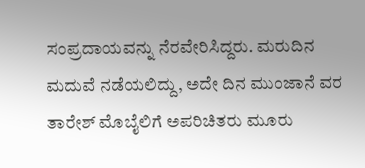ಸಂಪ್ರದಾಯವನ್ನು ನೆರವೇರಿಸಿದ್ದರು. ಮರುದಿನ ಮದುವೆ ನಡೆಯಲಿದ್ದು, ಅದೇ ದಿನ ಮುಂಜಾನೆ ವರ ತಾರೇಶ್ ಮೊಬೈಲಿಗೆ ಅಪರಿಚಿತರು ಮೂರು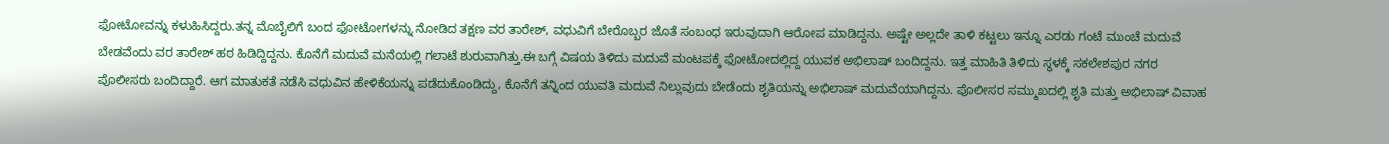ಫೋಟೋವನ್ನು ಕಳುಹಿಸಿದ್ದರು.ತನ್ನ ಮೊಬೈಲಿಗೆ ಬಂದ ಫೋಟೋಗಳನ್ನು ನೋಡಿದ ತಕ್ಷಣ ವರ ತಾರೇಶ್, ವಧುವಿಗೆ ಬೇರೊಬ್ಬರ ಜೊತೆ ಸಂಬಂಧ ಇರುವುದಾಗಿ ಆರೋಪ ಮಾಡಿದ್ದನು. ಅಷ್ಟೇ ಅಲ್ಲದೇ ತಾಳಿ ಕಟ್ಟಲು ಇನ್ನೂ ಎರಡು ಗಂಟೆ ಮುಂಚೆ ಮದುವೆ ಬೇಡವೆಂದು ವರ ತಾರೇಶ್ ಹಠ ಹಿಡಿದ್ದಿದ್ದನು. ಕೊನೆಗೆ ಮದುವೆ ಮನೆಯಲ್ಲಿ ಗಲಾಟೆ ಶುರುವಾಗಿತ್ತು.ಈ ಬಗ್ಗೆ ವಿಷಯ ತಿಳಿದು ಮದುವೆ ಮಂಟಪಕ್ಕೆ ಫೋಟೋದಲ್ಲಿದ್ದ ಯುವಕ ಅಭಿಲಾಷ್ ಬಂದಿದ್ದನು. ಇತ್ತ ಮಾಹಿತಿ ತಿಳಿದು ಸ್ಥಳಕ್ಕೆ ಸಕಲೇಶಪುರ ನಗರ ಪೊಲೀಸರು ಬಂದಿದ್ದಾರೆ. ಆಗ ಮಾತುಕತೆ ನಡೆಸಿ ವಧುವಿನ ಹೇಳಿಕೆಯನ್ನು ಪಡೆದುಕೊಂಡಿದ್ದು, ಕೊನೆಗೆ ತನ್ನಿಂದ ಯುವತಿ ಮದುವೆ ನಿಲ್ಲುವುದು ಬೇಡೆಂದು ಶೃತಿಯನ್ನು ಅಭಿಲಾಷ್ ಮದುವೆಯಾಗಿದ್ದನು. ಪೊಲೀಸರ ಸಮ್ಮುಖದಲ್ಲಿ ಶೃತಿ ಮತ್ತು ಅಭಿಲಾಷ್ ವಿವಾಹ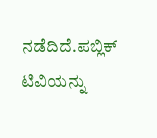ನಡೆದಿದೆ.ಪಬ್ಲಿಕ್ ಟಿವಿಯನ್ನು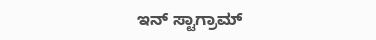ಇನ್ ಸ್ಟಾಗ್ರಾಮ್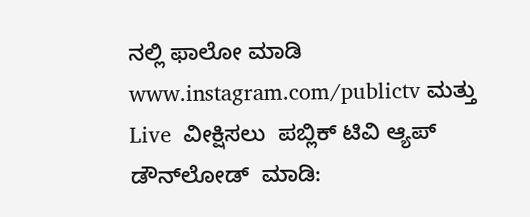ನಲ್ಲಿ ಫಾಲೋ ಮಾಡಿ www.instagram.com/publictv ಮತ್ತು Live  ವೀಕ್ಷಿಸಲು  ಪಬ್ಲಿಕ್ ಟಿವಿ ಆ್ಯಪ್ ಡೌನ್‍ಲೋಡ್  ಮಾಡಿ: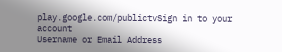play.google.com/publictvSign in to your account
Username or Email Address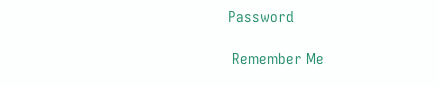Password

 Remember Me